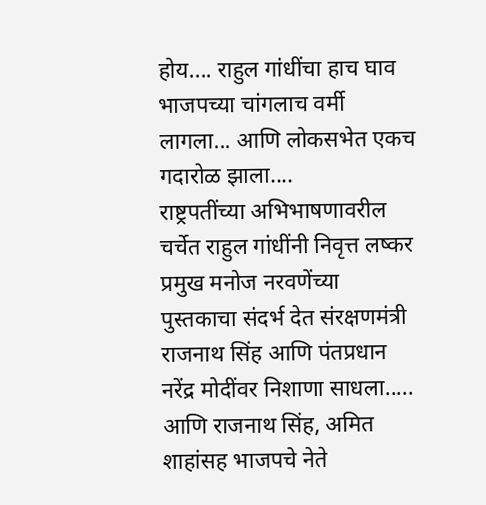होय.... राहुल गांधींचा हाच घाव भाजपच्या चांगलाच वर्मी लागला... आणि लोकसभेत एकच गदारोळ झाला....
राष्ट्रपतींच्या अभिभाषणावरील चर्चेत राहुल गांधींनी निवृत्त लष्कर प्रमुख मनोज नरवणेंच्या पुस्तकाचा संदर्भ देत संरक्षणमंत्री राजनाथ सिंह आणि पंतप्रधान नरेंद्र मोदींवर निशाणा साधला..... आणि राजनाथ सिंह, अमित शाहांसह भाजपचे नेते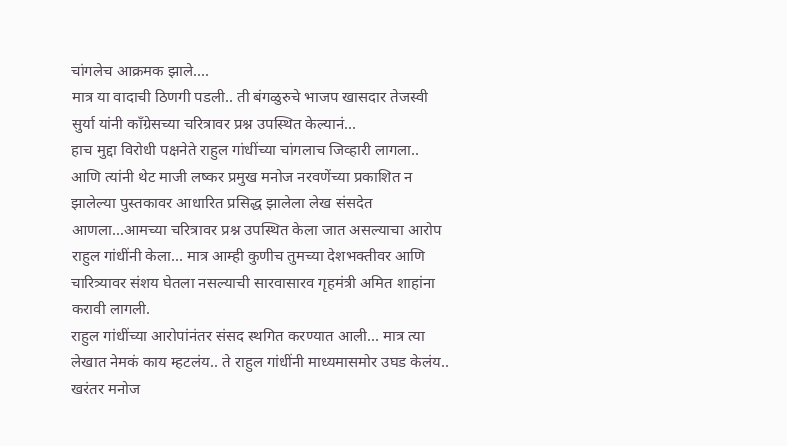चांगलेच आक्रमक झाले....
मात्र या वादाची ठिणगी पडली.. ती बंगळुरुचे भाजप खासदार तेजस्वी सुर्या यांनी काँग्रेसच्या चरित्रावर प्रश्न उपस्थित केल्यानं...
हाच मुद्दा विरोधी पक्षनेते राहुल गांधींच्या चांगलाच जिव्हारी लागला.. आणि त्यांनी थेट माजी लष्कर प्रमुख मनोज नरवणेंच्या प्रकाशित न झालेल्या पुस्तकावर आधारित प्रसिद्ध झालेला लेख संसदेत आणला...आमच्या चरित्रावर प्रश्न उपस्थित केला जात असल्याचा आरोप राहुल गांधींनी केला... मात्र आम्ही कुणीच तुमच्या देशभक्तीवर आणि चारित्र्यावर संशय घेतला नसल्याची सारवासारव गृहमंत्री अमित शाहांना करावी लागली.
राहुल गांधींच्या आरोपांनंतर संसद स्थगित करण्यात आली... मात्र त्या लेखात नेमकं काय म्हटलंय.. ते राहुल गांधींनी माध्यमासमोर उघड केलंय..
खरंतर मनोज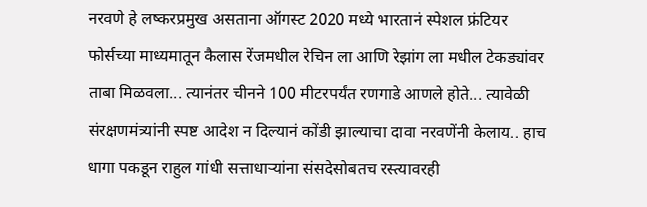नरवणे हे लष्करप्रमुख असताना ऑगस्ट 2020 मध्ये भारतानं स्पेशल फ्रंटियर फोर्सच्या माध्यमातून कैलास रेंजमधील रेचिन ला आणि रेझांग ला मधील टेकड्यांवर ताबा मिळवला... त्यानंतर चीनने 100 मीटरपर्यंत रणगाडे आणले होते... त्यावेळी संरक्षणमंत्र्यांनी स्पष्ट आदेश न दिल्यानं कोंडी झाल्याचा दावा नरवणेंनी केलाय.. हाच धागा पकडून राहुल गांधी सत्ताधाऱ्यांना संसदेसोबतच रस्त्यावरही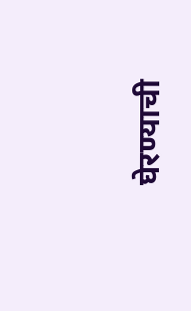घेरण्याची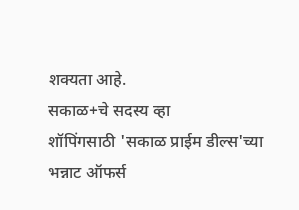शक्यता आहे.
सकाळ+चे सदस्य व्हा
शॉपिंगसाठी 'सकाळ प्राईम डील्स'च्या भन्नाट ऑफर्स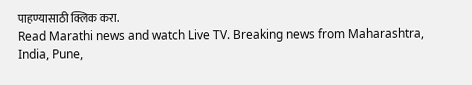पाहण्यासाठी क्लिक करा.
Read Marathi news and watch Live TV. Breaking news from Maharashtra, India, Pune,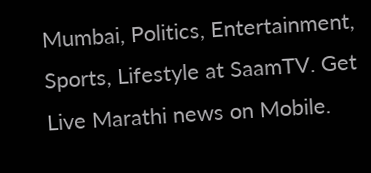Mumbai, Politics, Entertainment, Sports, Lifestyle at SaamTV. Get Live Marathi news on Mobile.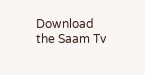Download the Saam Tv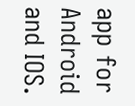app for Android and IOS.